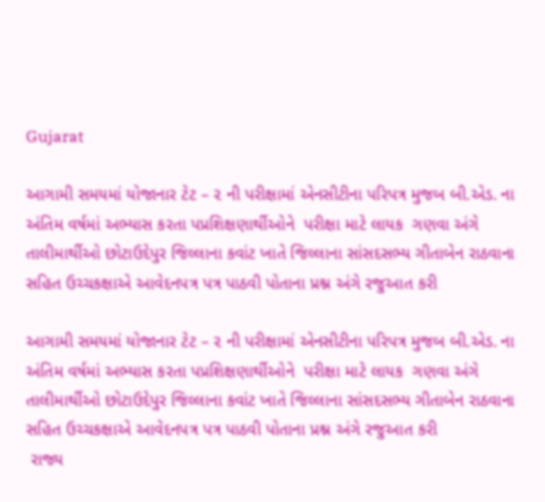Gujarat

આગામી સમયમાં યોજાનાર ટેટ – ૨ ની પરીક્ષામાં એનસીટીના પરિપત્ર મુજબ બી.એડ. ના અંતિમ વર્ષમાં અભ્યાસ કરતા પપ્રશિક્ષણાર્થીઓને  પરીક્ષા માટે લાયક  ગણવા અંગે તાલીમાર્થીઓ છોટાઉદેપુર જિલ્લાના કવાંટ ખાતે જિલ્લાના સાંસદસભ્ય ગીતાબેન રાઠવાના સહિત ઉચ્ચકક્ષાએ આવેદનપત્ર પત્ર પાઠવી પોતાના પ્રશ્ન અંગે રજુઆત કરી

આગામી સમયમાં યોજાનાર ટેટ – ૨ ની પરીક્ષામાં એનસીટીના પરિપત્ર મુજબ બી.એડ. ના અંતિમ વર્ષમાં અભ્યાસ કરતા પપ્રશિક્ષણાર્થીઓને  પરીક્ષા માટે લાયક  ગણવા અંગે તાલીમાર્થીઓ છોટાઉદેપુર જિલ્લાના કવાંટ ખાતે જિલ્લાના સાંસદસભ્ય ગીતાબેન રાઠવાના સહિત ઉચ્ચકક્ષાએ આવેદનપત્ર પત્ર પાઠવી પોતાના પ્રશ્ન અંગે રજુઆત કરી
 રાજ્ય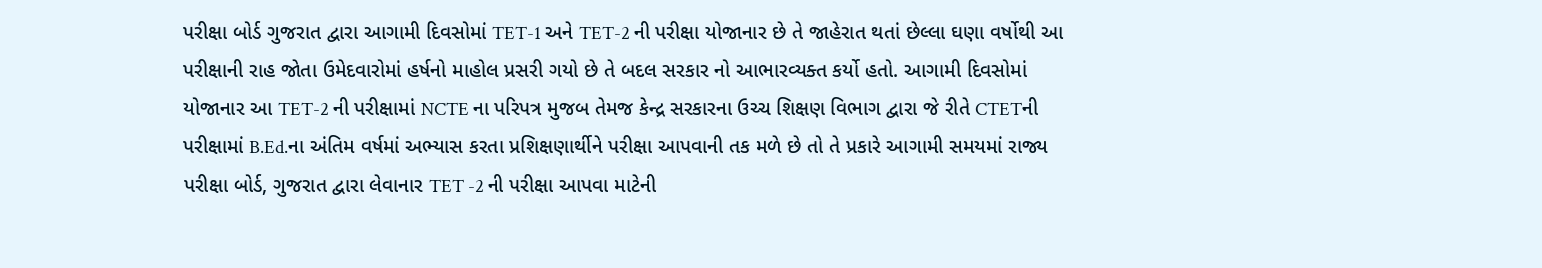પરીક્ષા બોર્ડ ગુજરાત દ્વારા આગામી દિવસોમાં TET-1 અને TET-2 ની પરીક્ષા યોજાનાર છે તે જાહેરાત થતાં છેલ્લા ઘણા વર્ષોથી આ પરીક્ષાની રાહ જોતા ઉમેદવારોમાં હર્ષનો માહોલ પ્રસરી ગયો છે તે બદલ સરકાર નો આભારવ્યક્ત કર્યો હતો. આગામી દિવસોમાં યોજાનાર આ TET-2 ની પરીક્ષામાં NCTE ના પરિપત્ર મુજબ તેમજ કેન્દ્ર સરકારના ઉચ્ચ શિક્ષણ વિભાગ દ્વારા જે રીતે CTETની પરીક્ષામાં B.Ed.ના અંતિમ વર્ષમાં અભ્યાસ કરતા પ્રશિક્ષણાર્થીને પરીક્ષા આપવાની તક મળે છે તો તે પ્રકારે આગામી સમયમાં રાજ્ય પરીક્ષા બોર્ડ, ગુજરાત દ્વારા લેવાનાર TET -2 ની પરીક્ષા આપવા માટેની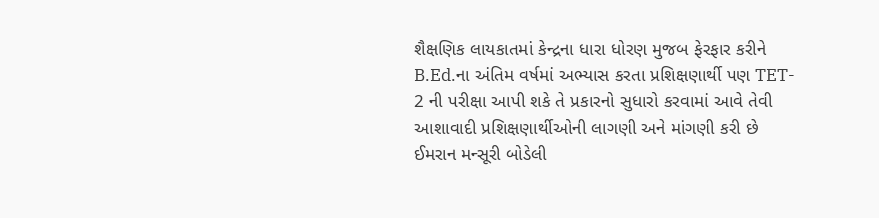શૈક્ષણિક લાયકાતમાં કેન્દ્રના ધારા ધોરણ મુજબ ફેરફાર કરીને B.Ed.ના અંતિમ વર્ષમાં અભ્યાસ કરતા પ્રશિક્ષણાર્થી પણ TET- 2 ની પરીક્ષા આપી શકે તે પ્રકારનો સુધારો કરવામાં આવે તેવી આશાવાદી પ્રશિક્ષણાર્થીઓની લાગણી અને માંગણી કરી છે
ઈમરાન મન્સૂરી બોડેલી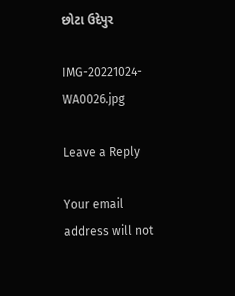છોટા ઉદેપુર

IMG-20221024-WA0026.jpg

Leave a Reply

Your email address will not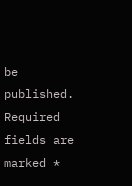be published. Required fields are marked *